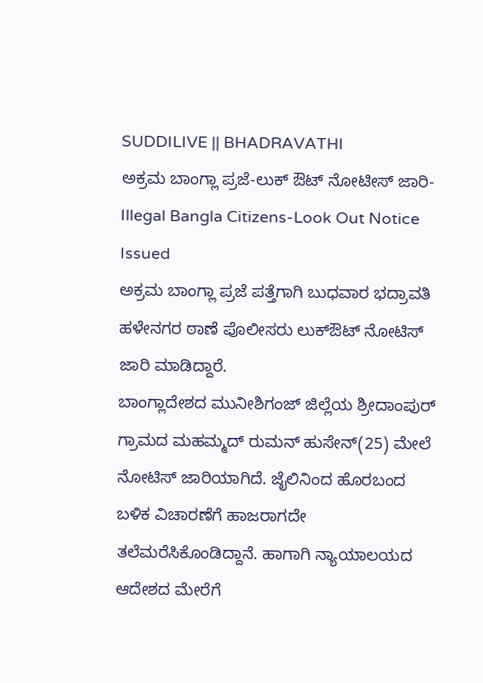SUDDILIVE || BHADRAVATHI
ಅಕ್ರಮ ಬಾಂಗ್ಲಾ ಪ್ರಜೆ-ಲುಕ್ ಔಟ್ ನೋಟೀಸ್ ಜಾರಿ-Illegal Bangla Citizens-Look Out Notice Issued
ಅಕ್ರಮ ಬಾಂಗ್ಲಾ ಪ್ರಜೆ ಪತ್ತೆಗಾಗಿ ಬುಧವಾರ ಭದ್ರಾವತಿ ಹಳೇನಗರ ಠಾಣೆ ಪೊಲೀಸರು ಲುಕ್ಔಟ್ ನೋಟಿಸ್ ಜಾರಿ ಮಾಡಿದ್ದಾರೆ.
ಬಾಂಗ್ಲಾದೇಶದ ಮುನೀಶಿಗಂಜ್ ಜಿಲ್ಲೆಯ ಶ್ರೀದಾಂಪುರ್ ಗ್ರಾಮದ ಮಹಮ್ಮದ್ ರುಮನ್ ಹುಸೇನ್(25) ಮೇಲೆ ನೋಟಿಸ್ ಜಾರಿಯಾಗಿದೆ. ಜೈಲಿನಿಂದ ಹೊರಬಂದ ಬಳಿಕ ವಿಚಾರಣೆಗೆ ಹಾಜರಾಗದೇ ತಲೆಮರೆಸಿಕೊಂಡಿದ್ದಾನೆ. ಹಾಗಾಗಿ ನ್ಯಾಯಾಲಯದ ಆದೇಶದ ಮೇರೆಗೆ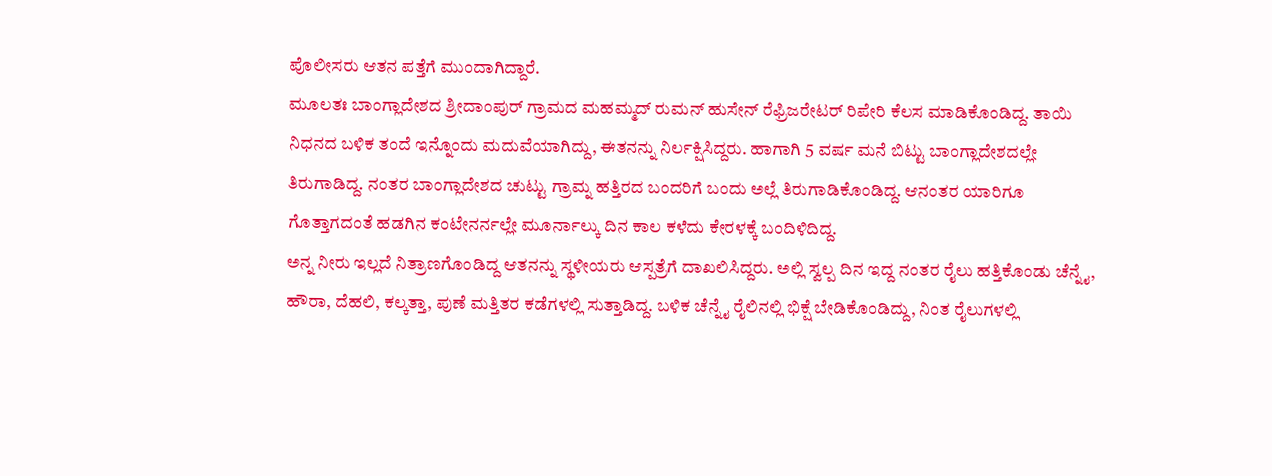ಪೊಲೀಸರು ಆತನ ಪತ್ತೆಗೆ ಮುಂದಾಗಿದ್ದಾರೆ.
ಮೂಲತಃ ಬಾಂಗ್ಲಾದೇಶದ ಶ್ರೀದಾಂಪುರ್ ಗ್ರಾಮದ ಮಹಮ್ಮದ್ ರುಮನ್ ಹುಸೇನ್ ರೆಫ್ರಿಜರೇಟರ್ ರಿಪೇರಿ ಕೆಲಸ ಮಾಡಿಕೊಂಡಿದ್ದ. ತಾಯಿ ನಿಧನದ ಬಳಿಕ ತಂದೆ ಇನ್ನೊಂದು ಮದುವೆಯಾಗಿದ್ದು, ಈತನನ್ನು ನಿರ್ಲಕ್ಷಿಸಿದ್ದರು. ಹಾಗಾಗಿ 5 ವರ್ಷ ಮನೆ ಬಿಟ್ಟು ಬಾಂಗ್ಲಾದೇಶದಲ್ಲೇ ತಿರುಗಾಡಿದ್ದ. ನಂತರ ಬಾಂಗ್ಲಾದೇಶದ ಚುಟ್ಟು ಗ್ರಾಮ್ನ ಹತ್ತಿರದ ಬಂದರಿಗೆ ಬಂದು ಅಲ್ಲೆ ತಿರುಗಾಡಿಕೊಂಡಿದ್ದ. ಆನಂತರ ಯಾರಿಗೂ ಗೊತ್ತಾಗದಂತೆ ಹಡಗಿನ ಕಂಟೇನರ್ನಲ್ಲೇ ಮೂರ್ನಾಲ್ಕು ದಿನ ಕಾಲ ಕಳೆದು ಕೇರಳಕ್ಕೆ ಬಂದಿಳಿದಿದ್ದ.
ಅನ್ನ ನೀರು ಇಲ್ಲದೆ ನಿತ್ರಾಣಗೊಂಡಿದ್ದ ಆತನನ್ನು ಸ್ಥಳೀಯರು ಆಸ್ಪತ್ರೆಗೆ ದಾಖಲಿಸಿದ್ದರು. ಅಲ್ಲಿ ಸ್ವಲ್ಪ ದಿನ ಇದ್ದ ನಂತರ ರೈಲು ಹತ್ತಿಕೊಂಡು ಚೆನ್ನೈ, ಹೌರಾ, ದೆಹಲಿ, ಕಲ್ಕತ್ತಾ, ಪುಣೆ ಮತ್ತಿತರ ಕಡೆಗಳಲ್ಲಿ ಸುತ್ತಾಡಿದ್ದ. ಬಳಿಕ ಚೆನ್ನೈ ರೈಲಿನಲ್ಲಿ ಭಿಕ್ಷೆ ಬೇಡಿಕೊಂಡಿದ್ದು, ನಿಂತ ರೈಲುಗಳಲ್ಲಿ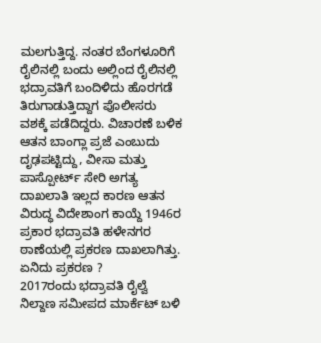ಮಲಗುತ್ತಿದ್ದ. ನಂತರ ಬೆಂಗಳೂರಿಗೆ ರೈಲಿನಲ್ಲಿ ಬಂದು ಅಲ್ಲಿಂದ ರೈಲಿನಲ್ಲಿ ಭದ್ರಾವತಿಗೆ ಬಂದಿಳಿದು ಹೊರಗಡೆ ತಿರುಗಾಡುತ್ತಿದ್ದಾಗ ಪೊಲೀಸರು ವಶಕ್ಕೆ ಪಡೆದಿದ್ದರು. ವಿಚಾರಣೆ ಬಳಿಕ ಆತನ ಬಾಂಗ್ಲಾ ಪ್ರಜೆ ಎಂಬುದು ದೃಢಪಟ್ಟಿದ್ದು, ವೀಸಾ ಮತ್ತು ಪಾಸ್ಪೋರ್ಟ್ ಸೇರಿ ಅಗತ್ಯ ದಾಖಲಾತಿ ಇಲ್ಲದ ಕಾರಣ ಆತನ ವಿರುದ್ಧ ವಿದೇಶಾಂಗ ಕಾಯ್ದೆ 1946ರ ಪ್ರಕಾರ ಭದ್ರಾವತಿ ಹಳೇನಗರ ಠಾಣೆಯಲ್ಲಿ ಪ್ರಕರಣ ದಾಖಲಾಗಿತ್ತು.
ಏನಿದು ಪ್ರಕರಣ ?
2017ರಂದು ಭದ್ರಾವತಿ ರೈಲ್ವೆ ನಿಲ್ದಾಣ ಸಮೀಪದ ಮಾರ್ಕೆಟ್ ಬಳಿ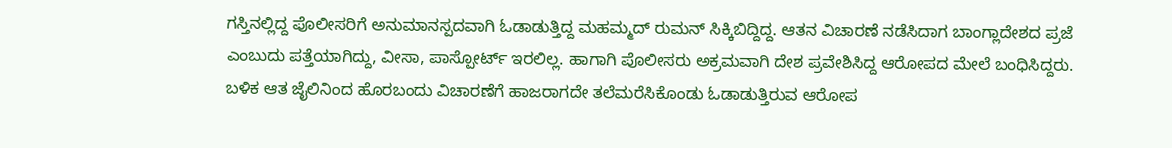ಗಸ್ತಿನಲ್ಲಿದ್ದ ಪೊಲೀಸರಿಗೆ ಅನುಮಾನಸ್ಪದವಾಗಿ ಓಡಾಡುತ್ತಿದ್ದ ಮಹಮ್ಮದ್ ರುಮನ್ ಸಿಕ್ಕಿಬಿದ್ದಿದ್ದ. ಆತನ ವಿಚಾರಣೆ ನಡೆಸಿದಾಗ ಬಾಂಗ್ಲಾದೇಶದ ಪ್ರಜೆ ಎಂಬುದು ಪತ್ತೆಯಾಗಿದ್ದು, ವೀಸಾ, ಪಾಸ್ಪೋರ್ಟ್ ಇರಲಿಲ್ಲ. ಹಾಗಾಗಿ ಪೊಲೀಸರು ಅಕ್ರಮವಾಗಿ ದೇಶ ಪ್ರವೇಶಿಸಿದ್ದ ಆರೋಪದ ಮೇಲೆ ಬಂಧಿಸಿದ್ದರು. ಬಳಿಕ ಆತ ಜೈಲಿನಿಂದ ಹೊರಬಂದು ವಿಚಾರಣೆಗೆ ಹಾಜರಾಗದೇ ತಲೆಮರೆಸಿಕೊಂಡು ಓಡಾಡುತ್ತಿರುವ ಆರೋಪ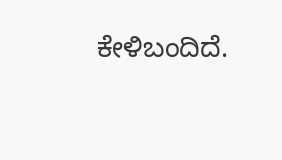ಕೇಳಿಬಂದಿದೆ.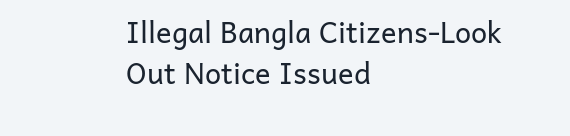Illegal Bangla Citizens-Look Out Notice Issued